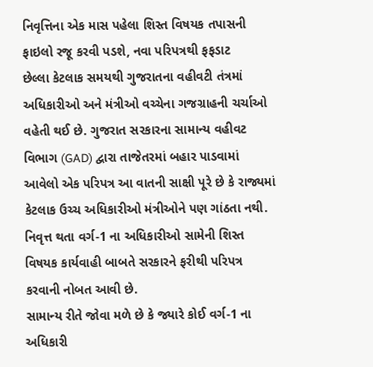નિવૃત્તિના એક માસ પહેલા શિસ્ત વિષયક તપાસની ફાઇલો રજૂ કરવી પડશે, નવા પરિપત્રથી ફફડાટ
છેલ્લા કેટલાક સમયથી ગુજરાતના વહીવટી તંત્રમાં અધિકારીઓ અને મંત્રીઓ વચ્ચેના ગજગ્રાહની ચર્ચાઓ વહેતી થઈ છે. ગુજરાત સરકારના સામાન્ય વહીવટ વિભાગ (GAD) દ્વારા તાજેતરમાં બહાર પાડવામાં આવેલો એક પરિપત્ર આ વાતની સાક્ષી પૂરે છે કે રાજ્યમાં કેટલાક ઉચ્ચ અધિકારીઓ મંત્રીઓને પણ ગાંઠતા નથી.
નિવૃત્ત થતા વર્ગ-1 ના અધિકારીઓ સામેની શિસ્ત વિષયક કાર્યવાહી બાબતે સરકારને ફરીથી પરિપત્ર કરવાની નોબત આવી છે.
સામાન્ય રીતે જોવા મળે છે કે જ્યારે કોઈ વર્ગ-1 ના અધિકારી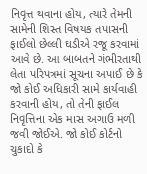નિવૃત્ત થવાના હોય, ત્યારે તેમની સામેની શિસ્ત વિષયક તપાસની ફાઈલો છેલ્લી ઘડીએ રજૂ કરવામાં આવે છે. આ બાબતને ગંભીરતાથી લેતા પરિપત્રમાં સૂચના અપાઈ છે કે જો કોઈ અધિકારી સામે કાર્યવાહી કરવાની હોય, તો તેની ફાઈલ નિવૃત્તિના એક માસ અગાઉ મળી જવી જોઈએ. જો કોઈ કોર્ટનો ચુકાદો કે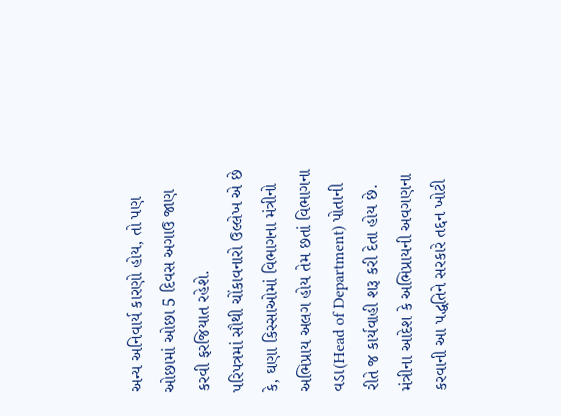અન્ય અનિવાર્ય કારણો હોય, તો પણ ઓછામાં ઓછા 5 દિવસ અગાઉ જાણ કરવી ફરજિયાત રહેશે.
પરિપત્રમાં સૌથી ચોંકાવનારો ઉલ્લેખ એ છે કે, ઘણા કિસ્સાઓમાં વિભાગના મંત્રીનો અભિપ્રાય અલગ હોય તેમ છતાં વિભાગના વડા(Head of Department) પોતાની રીતે જ કાર્યવાહી શરૂ કરી દેતા હોય છે. મંત્રીના આદેશ કે અભિપ્રાયની અવગણના કરવાની આ પદ્ધતિને સરકારે તદ્દન ખોટી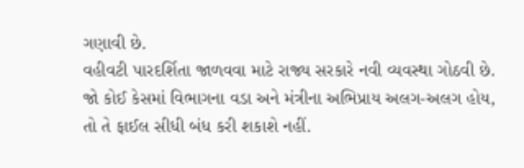ગણાવી છે.
વહીવટી પારદર્શિતા જાળવવા માટે રાજ્ય સરકારે નવી વ્યવસ્થા ગોઠવી છે. જો કોઈ કેસમાં વિભાગના વડા અને મંત્રીના અભિપ્રાય અલગ-અલગ હોય, તો તે ફાઈલ સીધી બંધ કરી શકાશે નહીં.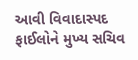આવી વિવાદાસ્પદ ફાઈલોને મુખ્ય સચિવ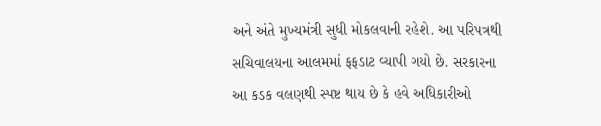અને અંતે મુખ્યમંત્રી સુધી મોકલવાની રહેશે. આ પરિપત્રથી સચિવાલયના આલમમાં ફફડાટ વ્યાપી ગયો છે. સરકારના આ કડક વલણથી સ્પષ્ટ થાય છે કે હવે અધિકારીઓ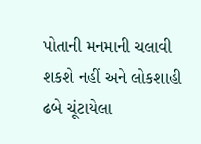પોતાની મનમાની ચલાવી શકશે નહીં અને લોકશાહી ઢબે ચૂંટાયેલા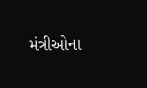મંત્રીઓના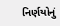નિર્ણયોનું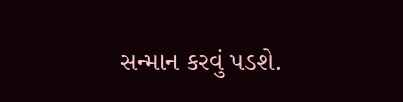સન્માન કરવું પડશે.